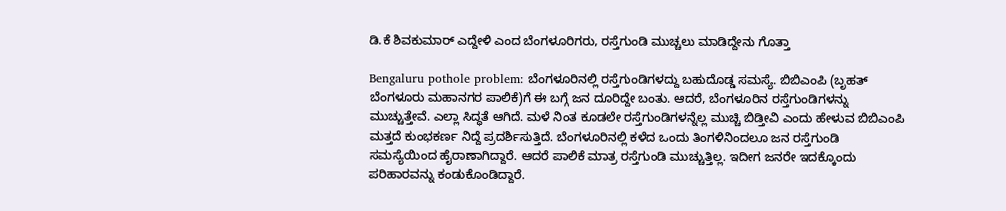ಡಿ.ಕೆ ಶಿವಕುಮಾರ್‌ ಎದ್ದೇಳಿ ಎಂದ ಬೆಂಗಳೂರಿಗರು, ರಸ್ತೆಗುಂಡಿ ಮುಚ್ಚಲು ಮಾಡಿದ್ದೇನು ಗೊತ್ತಾ

Bengaluru pothole problem: ಬೆಂಗಳೂರಿನಲ್ಲಿ ರಸ್ತೆಗುಂಡಿಗಳದ್ದು ಬಹುದೊಡ್ಡ ಸಮಸ್ಯೆ. ಬಿಬಿಎಂಪಿ (ಬೃಹತ್‌ ಬೆಂಗಳೂರು ಮಹಾನಗರ ಪಾಲಿಕೆ)ಗೆ ಈ ಬಗ್ಗೆ ಜನ ದೂರಿದ್ದೇ ಬಂತು. ಆದರೆ, ಬೆಂಗಳೂರಿನ ರಸ್ತೆಗುಂಡಿಗಳನ್ನು ಮುಚ್ಚುತ್ತೇವೆ. ಎಲ್ಲಾ ಸಿದ್ಧತೆ ಆಗಿದೆ. ಮಳೆ ನಿಂತ ಕೂಡಲೇ ರಸ್ತೆಗುಂಡಿಗಳನ್ನೆಲ್ಲ ಮುಚ್ಚಿ ಬಿಡ್ತೀವಿ ಎಂದು ಹೇಳುವ ಬಿಬಿಎಂಪಿ ಮತ್ತದೆ ಕುಂಭಕರ್ಣ ನಿದ್ದೆ ಪ್ರದರ್ಶಿಸುತ್ತಿದೆ. ಬೆಂಗಳೂರಿನಲ್ಲಿ ಕಳೆದ ಒಂದು ತಿಂಗಳಿನಿಂದಲೂ ಜನ ರಸ್ತೆಗುಂಡಿ ಸಮಸ್ಯೆಯಿಂದ ಹೈರಾಣಾಗಿದ್ದಾರೆ. ಆದರೆ ಪಾಲಿಕೆ ಮಾತ್ರ ರಸ್ತೆಗುಂಡಿ ಮುಚ್ಚುತ್ತಿಲ್ಲ. ಇದೀಗ ಜನರೇ ಇದಕ್ಕೊಂದು ಪರಿಹಾರವನ್ನು ಕಂಡುಕೊಂಡಿದ್ದಾರೆ.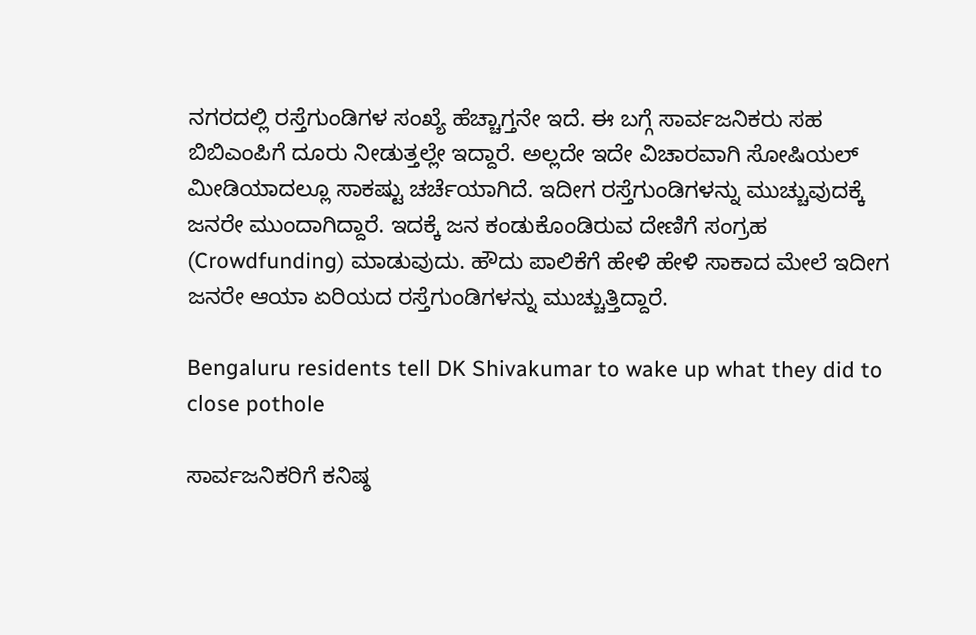ನಗರದಲ್ಲಿ ರಸ್ತೆಗುಂಡಿಗಳ ಸಂಖ್ಯೆ ಹೆಚ್ಚಾಗ್ತನೇ ಇದೆ. ಈ ಬಗ್ಗೆ ಸಾರ್ವಜನಿಕರು ಸಹ ಬಿಬಿಎಂಪಿಗೆ ದೂರು ನೀಡುತ್ತಲ್ಲೇ ಇದ್ದಾರೆ. ಅಲ್ಲದೇ ಇದೇ ವಿಚಾರವಾಗಿ ಸೋಷಿಯಲ್‌ ಮೀಡಿಯಾದಲ್ಲೂ ಸಾಕಷ್ಟು ಚರ್ಚೆಯಾಗಿದೆ. ಇದೀಗ ರಸ್ತೆಗುಂಡಿಗಳನ್ನು ಮುಚ್ಚುವುದಕ್ಕೆ ಜನರೇ ಮುಂದಾಗಿದ್ದಾರೆ. ಇದಕ್ಕೆ ಜನ ಕಂಡುಕೊಂಡಿರುವ ದೇಣಿಗೆ ಸಂಗ್ರಹ (Crowdfunding) ಮಾಡುವುದು. ಹೌದು ಪಾಲಿಕೆಗೆ ಹೇಳಿ ಹೇಳಿ ಸಾಕಾದ ಮೇಲೆ ಇದೀಗ ಜನರೇ ಆಯಾ ಏರಿಯದ ರಸ್ತೆಗುಂಡಿಗಳನ್ನು ಮುಚ್ಚುತ್ತಿದ್ದಾರೆ.

Bengaluru residents tell DK Shivakumar to wake up what they did to close pothole

ಸಾರ್ವಜನಿಕರಿಗೆ ಕನಿಷ್ಠ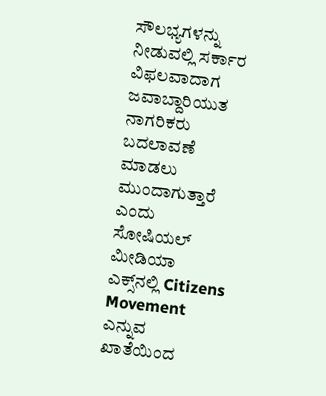ಸೌಲಭ್ಯಗಳನ್ನು ನೀಡುವಲ್ಲಿ ಸರ್ಕಾರ ವಿಫಲವಾದಾಗ ಜವಾಬ್ದಾರಿಯುತ ನಾಗರಿಕರು ಬದಲಾವಣೆ ಮಾಡಲು ಮುಂದಾಗುತ್ತಾರೆ ಎಂದು ಸೋಷಿಯಲ್‌ ಮೀಡಿಯಾ ಎಕ್ಸ್‌ನಲ್ಲಿ Citizens Movement ಎನ್ನುವ ಖಾತೆಯಿಂದ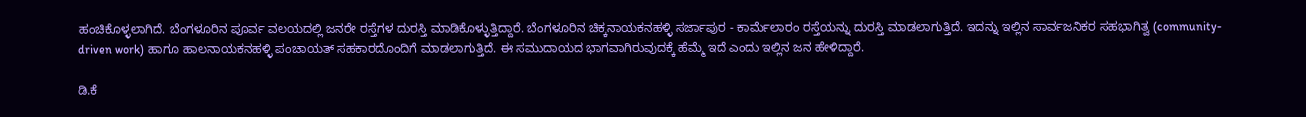ಹಂಚಿಕೊಳ್ಳಲಾಗಿದೆ. ಬೆಂಗಳೂರಿನ ಪೂರ್ವ ವಲಯದಲ್ಲಿ ಜನರೇ ರಸ್ತೆಗಳ ದುರಸ್ತಿ ಮಾಡಿಕೊಳ್ಳುತ್ತಿದ್ದಾರೆ. ಬೆಂಗಳೂರಿನ ಚಿಕ್ಕನಾಯಕನಹಳ್ಳಿ ಸರ್ಜಾಪುರ - ಕಾರ್ಮೆಲಾರಂ ರಸ್ತೆಯನ್ನು ದುರಸ್ತಿ ಮಾಡಲಾಗುತ್ತಿದೆ. ಇದನ್ನು ಇಲ್ಲಿನ ಸಾರ್ವಜನಿಕರ ಸಹಭಾಗಿತ್ವ (community-driven work) ಹಾಗೂ ಹಾಲನಾಯಕನಹಳ್ಳಿ ಪಂಚಾಯತ್ ಸಹಕಾರದೊಂದಿಗೆ ಮಾಡಲಾಗುತ್ತಿದೆ. ಈ ಸಮುದಾಯದ ಭಾಗವಾಗಿರುವುದಕ್ಕೆ ಹೆಮ್ಮೆ ಇದೆ ಎಂದು ಇಲ್ಲಿನ ಜನ ಹೇಳಿದ್ದಾರೆ.

ಡಿ.ಕೆ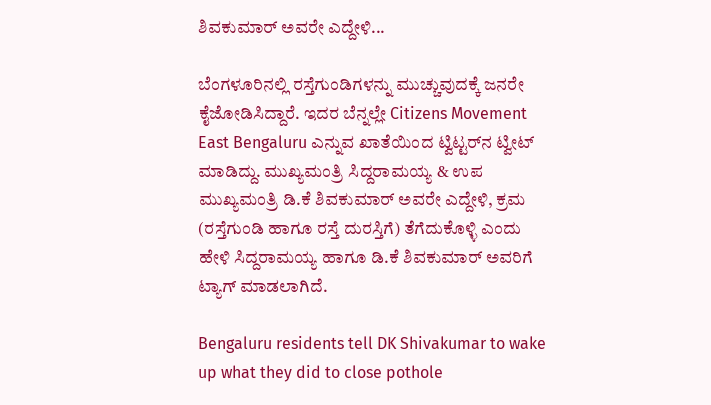ಶಿವಕುಮಾರ್‌ ಅವರೇ ಎದ್ದೇಳಿ...

ಬೆಂಗಳೂರಿನಲ್ಲಿ ರಸ್ತೆಗುಂಡಿಗಳನ್ನು ಮುಚ್ಚುವುದಕ್ಕೆ ಜನರೇ ಕೈಜೋಡಿಸಿದ್ದಾರೆ. ಇದರ ಬೆನ್ನಲ್ಲೇ Citizens Movement East Bengaluru ಎನ್ನುವ ಖಾತೆಯಿಂದ ಟ್ವಿಟ್ಟರ್‌ನ ಟ್ವೀಟ್ ಮಾಡಿದ್ದು. ಮುಖ್ಯಮಂತ್ರಿ ಸಿದ್ದರಾಮಯ್ಯ & ಉಪ ಮುಖ್ಯಮಂತ್ರಿ ಡಿ.ಕೆ ಶಿವಕುಮಾರ್‌ ಅವರೇ ಎದ್ದೇಳಿ, ಕ್ರಮ (ರಸ್ತೆಗುಂಡಿ ಹಾಗೂ ರಸ್ತೆ ದುರಸ್ತಿಗೆ) ತೆಗೆದುಕೊಳ್ಳಿ ಎಂದು ಹೇಳಿ ಸಿದ್ದರಾಮಯ್ಯ ಹಾಗೂ ಡಿ.ಕೆ ಶಿವಕುಮಾರ್‌ ಅವರಿಗೆ ಟ್ಯಾಗ್‌ ಮಾಡಲಾಗಿದೆ.

Bengaluru residents tell DK Shivakumar to wake up what they did to close pothole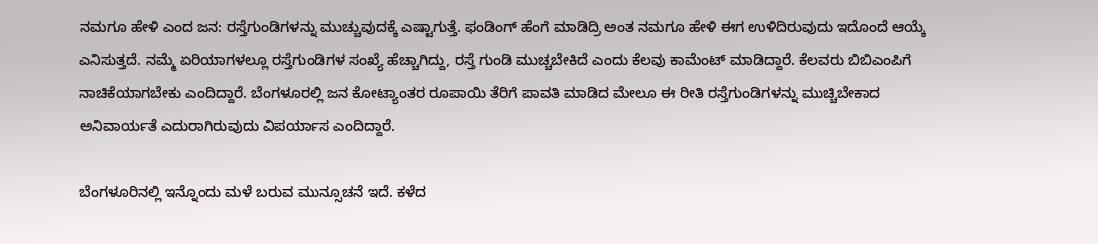ನಮಗೂ ಹೇಳಿ ಎಂದ ಜನ: ರಸ್ತೆಗುಂಡಿಗಳನ್ನು ಮುಚ್ಚುವುದಕ್ಕೆ ಎಷ್ಟಾಗುತ್ತೆ. ಫಂಡಿಂಗ್‌ ಹೆಂಗೆ ಮಾಡಿದ್ರಿ ಅಂತ ನಮಗೂ ಹೇಳಿ ಈಗ ಉಳಿದಿರುವುದು ಇದೊಂದೆ ಆಯ್ಕೆ ಎನಿಸುತ್ತದೆ. ನಮ್ಮೆ ಏರಿಯಾಗಳಲ್ಲೂ ರಸ್ತೆಗುಂಡಿಗಳ ಸಂಖ್ಯೆ ಹೆಚ್ಚಾಗಿದ್ದು, ರಸ್ತೆ ಗುಂಡಿ ಮುಚ್ಚಬೇಕಿದೆ ಎಂದು ಕೆಲವು ಕಾಮೆಂಟ್ ಮಾಡಿದ್ದಾರೆ. ಕೆಲವರು ಬಿಬಿಎಂಪಿಗೆ ನಾಚಿಕೆಯಾಗಬೇಕು ಎಂದಿದ್ದಾರೆ. ಬೆಂಗಳೂರಲ್ಲಿ ಜನ ಕೋಟ್ಯಾಂತರ ರೂಪಾಯಿ ತೆರಿಗೆ ಪಾವತಿ ಮಾಡಿದ ಮೇಲೂ ಈ ರೀತಿ ರಸ್ತೆಗುಂಡಿಗಳನ್ನು ಮುಚ್ಚಿಬೇಕಾದ ಅನಿವಾರ್ಯತೆ ಎದುರಾಗಿರುವುದು ವಿಪರ್ಯಾಸ ಎಂದಿದ್ದಾರೆ.

ಬೆಂಗಳೂರಿನಲ್ಲಿ ಇನ್ನೊಂದು ಮಳೆ ಬರುವ ಮುನ್ಸೂಚನೆ ಇದೆ. ಕಳೆದ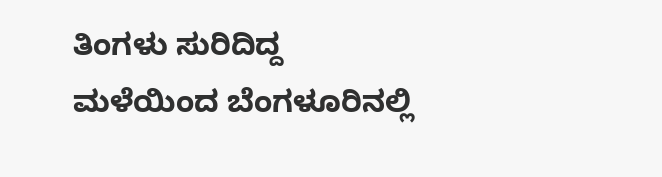ತಿಂಗಳು ಸುರಿದಿದ್ದ ಮಳೆಯಿಂದ ಬೆಂಗಳೂರಿನಲ್ಲಿ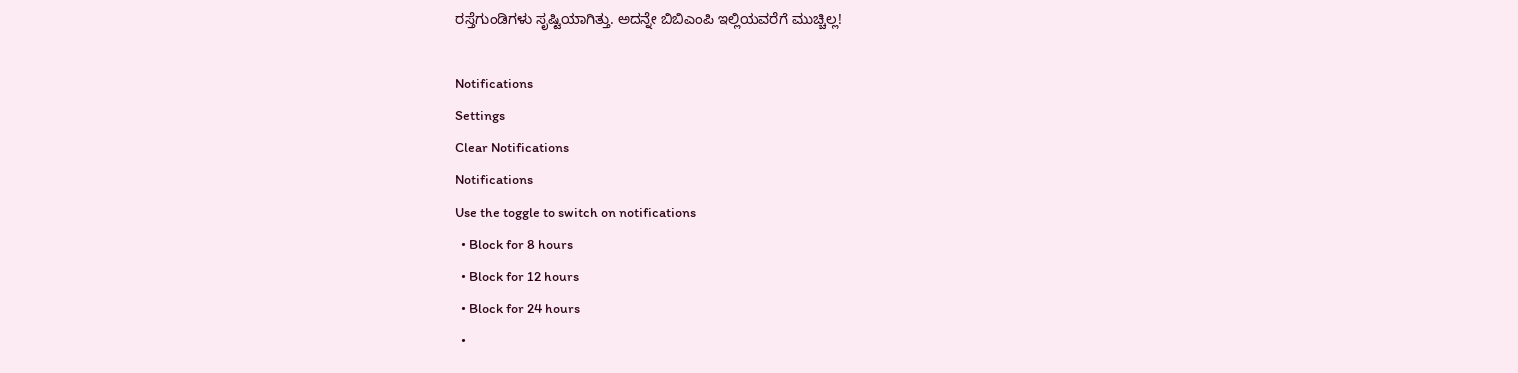ರಸ್ತೆಗುಂಡಿಗಳು ಸೃಷ್ಟಿಯಾಗಿತ್ತು. ಅದನ್ನೇ ಬಿಬಿಎಂಪಿ ಇಲ್ಲಿಯವರೆಗೆ ಮುಚ್ಚಿಲ್ಲ!

Notifications
Settings
Clear Notifications
Notifications
Use the toggle to switch on notifications
  • Block for 8 hours
  • Block for 12 hours
  • Block for 24 hours
  •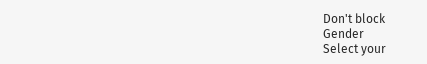Don't block
Gender
Select your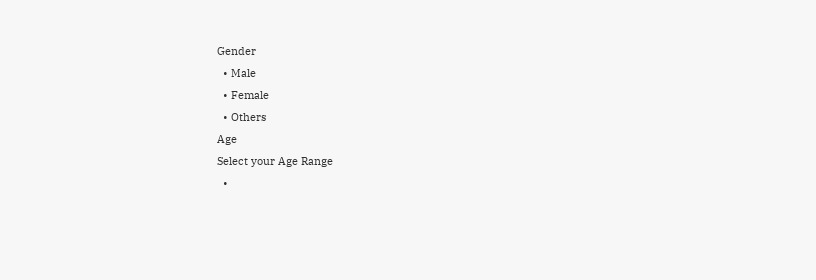Gender
  • Male
  • Female
  • Others
Age
Select your Age Range
  •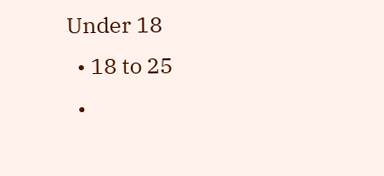Under 18
  • 18 to 25
  •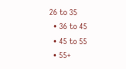26 to 35
  • 36 to 45
  • 45 to 55
  • 55+